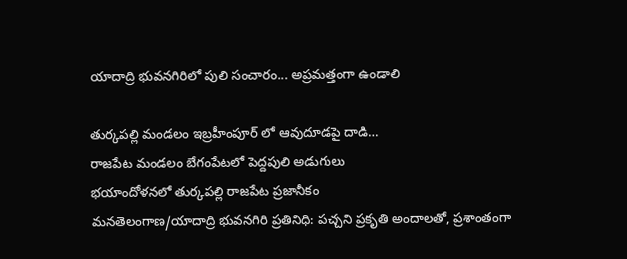యాదాద్రి భువనగిరిలో పులి సంచారం... అప్రమత్తంగా ఉండాలి

తుర్కపల్లి మండలం ఇబ్రహీంపూర్ లో ఆవుదూడపై దాడి…
రాజపేట మండలం బేగంపేటలో పెద్దపులి అడుగులు
భయాందోళనలో తుర్కపల్లి రాజపేట ప్రజానీకం
మనతెలంగాణ/యాదాద్రి భువనగిరి ప్రతినిధి: పచ్చని ప్రకృతి అందాలతో, ప్రశాంతంగా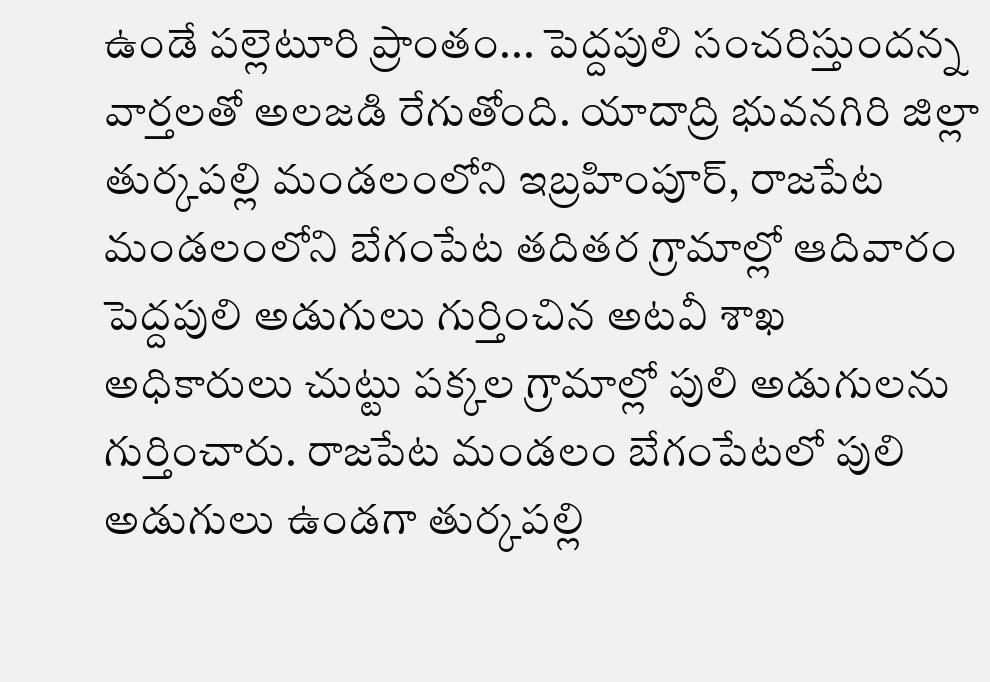ఉండే పల్లెటూరి ప్రాంతం... పెద్దపులి సంచరిస్తుందన్న వార్తలతో అలజడి రేగుతోంది. యాదాద్రి భువనగిరి జిల్లా తుర్కపల్లి మండలంలోని ఇబ్రహింపూర్, రాజపేట మండలంలోని బేగంపేట తదితర గ్రామాల్లో ఆదివారం పెద్దపులి అడుగులు గుర్తించిన అటవీ శాఖ అధికారులు చుట్టు పక్కల గ్రామాల్లో పులి అడుగులను గుర్తించారు. రాజపేట మండలం బేగంపేటలో పులి అడుగులు ఉండగా తుర్కపల్లి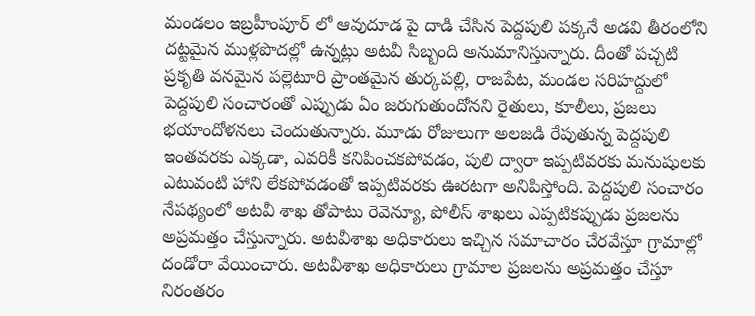మండలం ఇబ్రహీంపూర్ లో ఆవుదూడ పై దాడి చేసిన పెద్దపులి పక్కనే అడవి తీరంలోని దట్టమైన ముళ్లపొదల్లో ఉన్నట్లు అటవీ సిబ్బంది అనుమానిస్తున్నారు. దీంతో పచ్చటి ప్రకృతి వనమైన పల్లెటూరి ప్రాంతమైన తుర్కపల్లి, రాజపేట, మండల సరిహద్దులో పెద్దపులి సంచారంతో ఎప్పుడు ఏం జరుగుతుందోనని రైతులు, కూలీలు, ప్రజలు భయాందోళనలు చెందుతున్నారు. మూడు రోజులుగా అలజడి రేపుతున్న పెద్దపులి ఇంతవరకు ఎక్కడా, ఎవరికీ కనిపించకపోవడం, పులి ద్వారా ఇప్పటివరకు మనుషులకు ఎటువంటి హాని లేకపోవడంతో ఇప్పటివరకు ఊరటగా అనిపిస్తోంది. పెద్దపులి సంచారం నేపథ్యంలో అటవీ శాఖ తోపాటు రెవెన్యూ, పోలీస్ శాఖలు ఎప్పటికప్పుడు ప్రజలను అప్రమత్తం చేస్తున్నారు. అటవీశాఖ అధికారులు ఇచ్చిన సమాచారం చేరవేస్తూ గ్రామాల్లో దండోరా వేయించారు. అటవీశాఖ అధికారులు గ్రామాల ప్రజలను అప్రమత్తం చేస్తూ నిరంతరం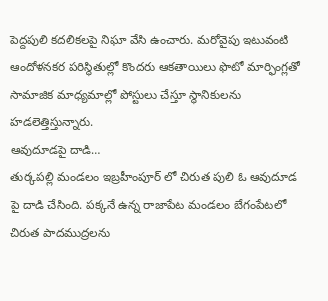పెద్దపులి కదలికలపై నిఘా వేసి ఉంచారు. మరోవైపు ఇటువంటి ఆందోళనకర పరిస్థితుల్లో కొందరు ఆకతాయిలు ఫొటో మార్ఫింగ్లతో సామాజిక మాధ్యమాల్లో పోస్టులు చేస్తూ స్థానికులను హడలెత్తిస్తున్నారు.
ఆవుదూడపై దాడి…
తుర్కపల్లి మండలం ఇబ్రహీంపూర్ లో చిరుత పులి ఓ ఆవుదూడ పై దాడి చేసింది. పక్కనే ఉన్న రాజాపేట మండలం బేగంపేటలో చిరుత పాదముద్రలను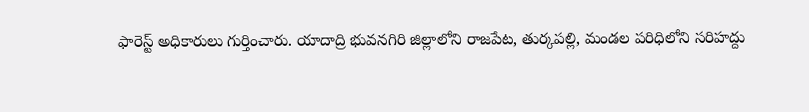ఫారెస్ట్ అధికారులు గుర్తించారు. యాదాద్రి భువనగిరి జిల్లాలోని రాజపేట, తుర్కపల్లి, మండల పరిధిలోని సరిహద్దు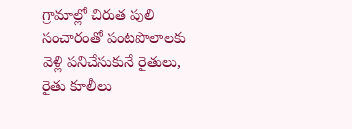గ్రామాల్లో చిరుత పులి సంచారంతో పంటపొలాలకు వెళ్లి పనిచేసుకునే రైతులు, రైతు కూలీలు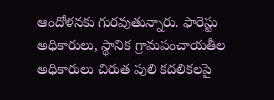ఆందోళనకు గురవుతున్నారు. ఫారెస్టు అధికారులు, స్థానిక గ్రామపంచాయతీల అధికారులు చిరుత పులి కదలికలపై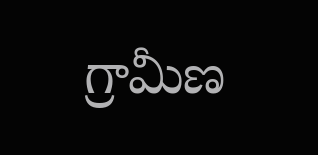గ్రామీణ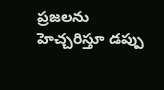ప్రజలను హెచ్చరిస్తూ డప్పు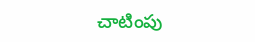చాటింపు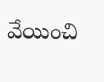వేయించి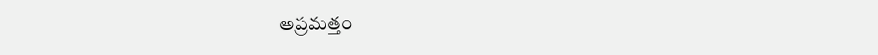అప్రమత్తం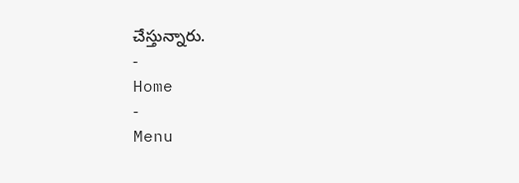చేస్తున్నారు.
-
Home
-
Menu